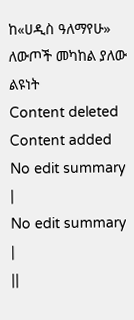ከ«ሀዲስ ዓለማየሁ» ለውጦች መካከል ያለው ልዩነት
Content deleted Content added
No edit summary |
No edit summary |
||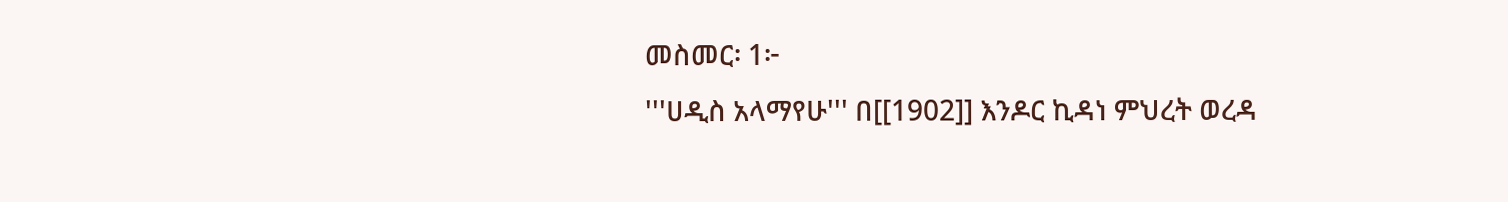መስመር፡ 1፦
'''ሀዲስ አላማየሁ''' በ[[1902]] እንዶር ኪዳነ ምህረት ወረዳ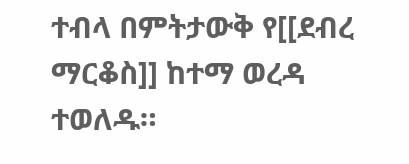ተብላ በምትታውቅ የ[[ደብረ ማርቆስ]] ከተማ ወረዳ ተወለዱ።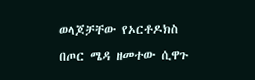ወላጆቻቸው የኦርቶዶክስ
በጦር ሜዳ ዘመተው ሲዋጉ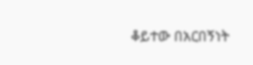ቆይተው በአርበኝነት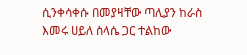ሲንቀሳቀሱ በመያዛቸው ጣሊያን ከራስ እመሩ ሀይለ ስላሴ ጋር ተልከው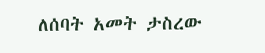ለሰባት አመት ታስረው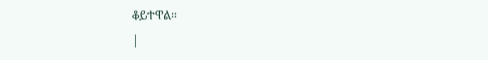ቆይተዋል።
|